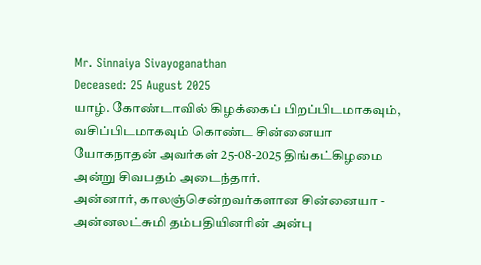Mr. Sinnaiya Sivayoganathan
Deceased: 25 August 2025
யாழ். கோண்டாவில் கிழக்கைப் பிறப்பிடமாகவும், வசிப்பிடமாகவும் கொண்ட சின்னையா யோகநாதன் அவர்கள் 25-08-2025 திங்கட்கிழமை அன்று சிவபதம் அடைந்தார்.
அன்னார், காலஞ்சென்றவர்களான சின்னையா - அன்னலட்சுமி தம்பதியினரின் அன்பு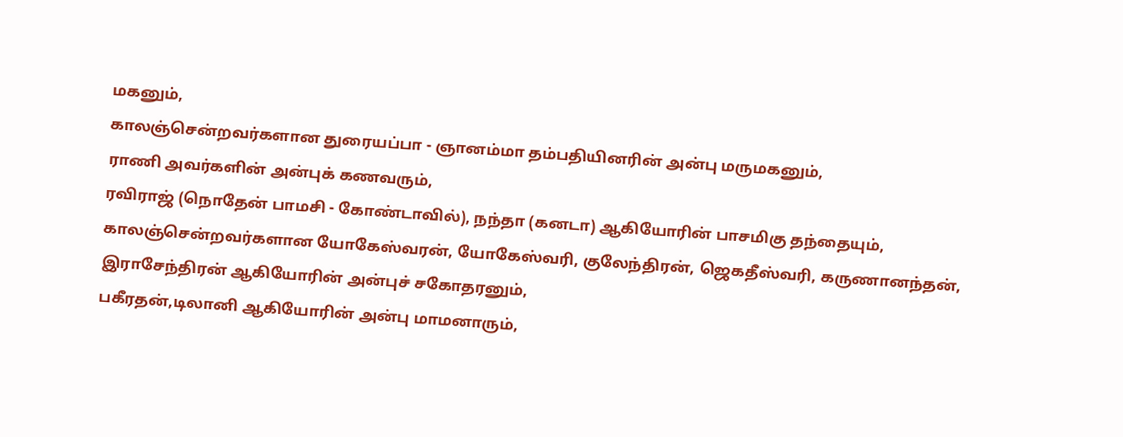மகனும்,
காலஞ்சென்றவர்களான துரையப்பா - ஞானம்மா தம்பதியினரின் அன்பு மருமகனும்,
ராணி அவர்களின் அன்புக் கணவரும்,
ரவிராஜ் (நொதேன் பாமசி - கோண்டாவில்), நந்தா (கனடா) ஆகியோரின் பாசமிகு தந்தையும்,
காலஞ்சென்றவர்களான யோகேஸ்வரன், யோகேஸ்வரி, குலேந்திரன், ஜெகதீஸ்வரி, கருணானந்தன், இராசேந்திரன் ஆகியோரின் அன்புச் சகோதரனும்,
பகீரதன்,டிலானி ஆகியோரின் அன்பு மாமனாரும்,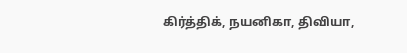கிர்த்திக், நயனிகா, திவியா,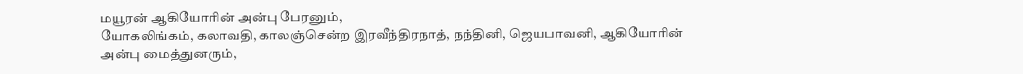மயூரன் ஆகியோரின் அன்பு பேரனும்,
யோகலிங்கம், கலாவதி, காலஞ்சென்ற இரவீந்திரநாத், நந்தினி, ஜெயபாவனி, ஆகியோரின் அன்பு மைத்துனரும்,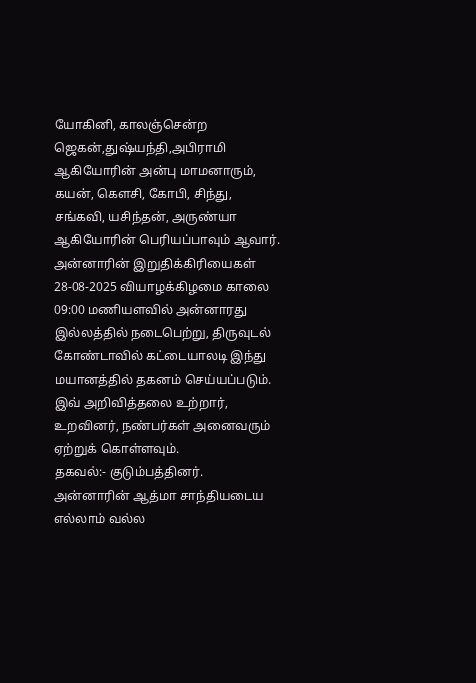யோகினி, காலஞ்சென்ற ஜெகன்,துஷ்யந்தி,அபிராமி ஆகியோரின் அன்பு மாமனாரும்,
கயன், கெளசி, கோபி, சிந்து, சங்கவி, யசிந்தன், அருண்யா ஆகியோரின் பெரியப்பாவும் ஆவார்.
அன்னாரின் இறுதிக்கிரியைகள் 28-08-2025 வியாழக்கிழமை காலை 09:00 மணியளவில் அன்னாரது இல்லத்தில் நடைபெற்று, திருவுடல் கோண்டாவில் கட்டையாலடி இந்து மயானத்தில் தகனம் செய்யப்படும்.
இவ் அறிவித்தலை உற்றார், உறவினர், நண்பர்கள் அனைவரும் ஏற்றுக் கொள்ளவும்.
தகவல்:- குடும்பத்தினர்.
அன்னாரின் ஆத்மா சாந்தியடைய எல்லாம் வல்ல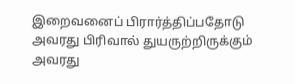இறைவனைப் பிரார்த்திப்பதோடு அவரது பிரிவால் துயருற்றிருக்கும் அவரது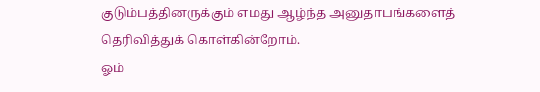குடும்பத்தினருக்கும் எமது ஆழ்ந்த அனுதாபங்களைத் தெரிவித்துக் கொள்கின்றோம்.
ஓம்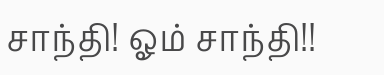சாந்தி! ஓம் சாந்தி!!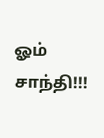ஓம் சாந்தி!!!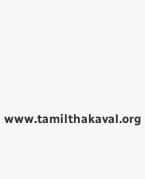www.tamilthakaval.org